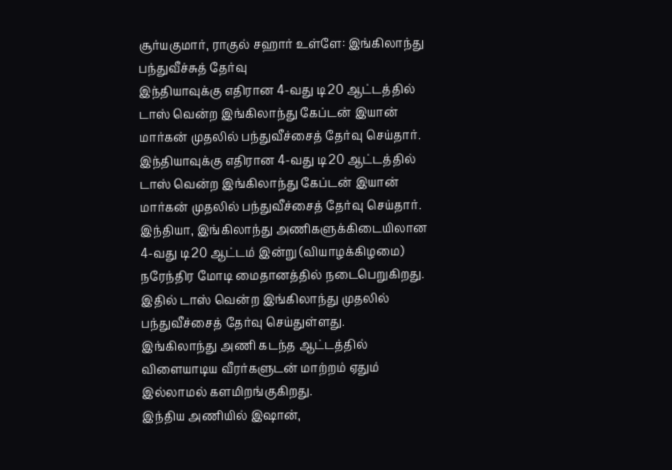சூர்யகுமார், ராகுல் சஹார் உள்ளே: இங்கிலாந்து பந்துவீச்சுத் தேர்வு
இந்தியாவுக்கு எதிரான 4-வது டி20 ஆட்டத்தில் டாஸ் வென்ற இங்கிலாந்து கேப்டன் இயான் மார்கன் முதலில் பந்துவீச்சைத் தேர்வு செய்தார்.
இந்தியாவுக்கு எதிரான 4-வது டி20 ஆட்டத்தில் டாஸ் வென்ற இங்கிலாந்து கேப்டன் இயான் மார்கன் முதலில் பந்துவீச்சைத் தேர்வு செய்தார்.
இந்தியா, இங்கிலாந்து அணிகளுக்கிடையிலான 4-வது டி20 ஆட்டம் இன்று (வியாழக்கிழமை) நரேந்திர மோடி மைதானத்தில் நடைபெறுகிறது. இதில் டாஸ் வென்ற இங்கிலாந்து முதலில் பந்துவீச்சைத் தேர்வு செய்துள்ளது.
இங்கிலாந்து அணி கடந்த ஆட்டத்தில் விளையாடிய வீரர்களுடன் மாற்றம் ஏதும் இல்லாமல் களமிறங்குகிறது.
இந்திய அணியில் இஷான்,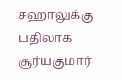சஹாலுக்கு பதிலாக சூர்யகுமார்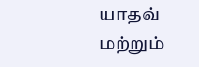யாதவ் மற்றும்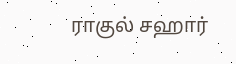ராகுல் சஹார்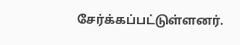சேர்க்கப்பட்டுள்ளனர்.